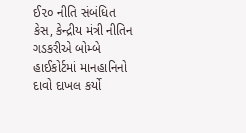ઈ૨૦ નીતિ સંબંધિત કેસ, કેન્દ્રીય મંત્રી નીતિન ગડકરીએ બોમ્બે હાઈકોર્ટમાં માનહાનિનો દાવો દાખલ કર્યો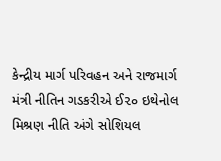કેન્દ્રીય માર્ગ પરિવહન અને રાજમાર્ગ મંત્રી નીતિન ગડકરીએ ઈ૨૦ ઇથેનોલ મિશ્રણ નીતિ અંગે સોશિયલ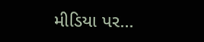મીડિયા પર…